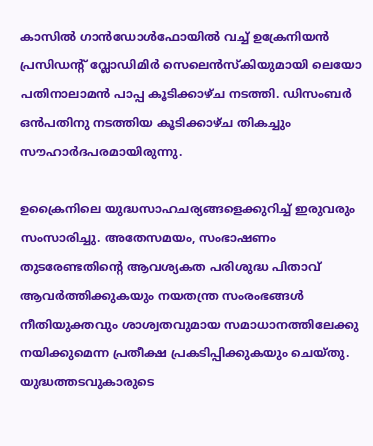കാസിൽ ഗാൻഡോൾഫോയിൽ വച്ച് ഉക്രേനിയൻ പ്രസിഡന്റ് വ്ലോഡിമിർ സെലെൻസ്കിയുമായി ലെയോ പതിനാലാമൻ പാപ്പ കൂടിക്കാഴ്ച നടത്തി. ഡിസംബർ ഒൻപതിനു നടത്തിയ കൂടിക്കാഴ്ച തികച്ചും സൗഹാർദപരമായിരുന്നു.

ഉക്രൈനിലെ യുദ്ധസാഹചര്യങ്ങളെക്കുറിച്ച് ഇരുവരും സംസാരിച്ചു. അതേസമയം, സംഭാഷണം തുടരേണ്ടതിന്റെ ആവശ്യകത പരിശുദ്ധ പിതാവ് ആവർത്തിക്കുകയും നയതന്ത്ര സംരംഭങ്ങൾ നീതിയുക്തവും ശാശ്വതവുമായ സമാധാനത്തിലേക്കു നയിക്കുമെന്ന പ്രതീക്ഷ പ്രകടിപ്പിക്കുകയും ചെയ്തു. യുദ്ധത്തടവുകാരുടെ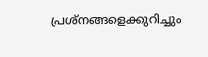പ്രശ്നങ്ങളെക്കുറിച്ചും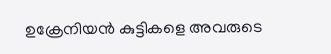ഉക്രേനിയൻ കുട്ടികളെ അവരുടെ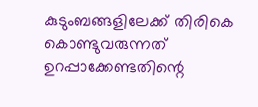കുടുംബങ്ങളിലേക്ക് തിരികെ കൊണ്ടുവരുന്നത് ഉറപ്പാക്കേണ്ടതിന്റെ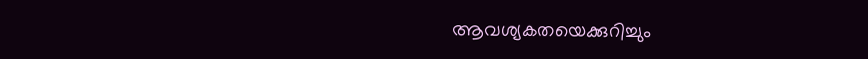ആവശ്യകതയെക്കുറിച്ചും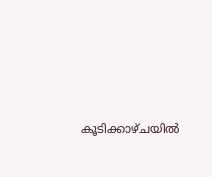കൂടിക്കാഴ്ചയിൽ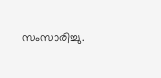സംസാരിച്ചു.